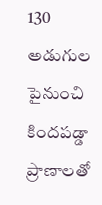130 అడుగుల పైనుంచి కిందపడ్డా ప్రాణాలతో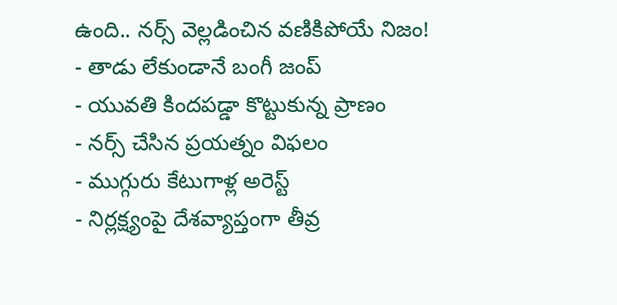ఉంది.. నర్స్ వెల్లడించిన వణికిపోయే నిజం!
- తాడు లేకుండానే బంగీ జంప్
- యువతి కిందపడ్డా కొట్టుకున్న ప్రాణం
- నర్స్ చేసిన ప్రయత్నం విఫలం
- ముగ్గురు కేటుగాళ్ల అరెస్ట్
- నిర్లక్ష్యంపై దేశవ్యాప్తంగా తీవ్ర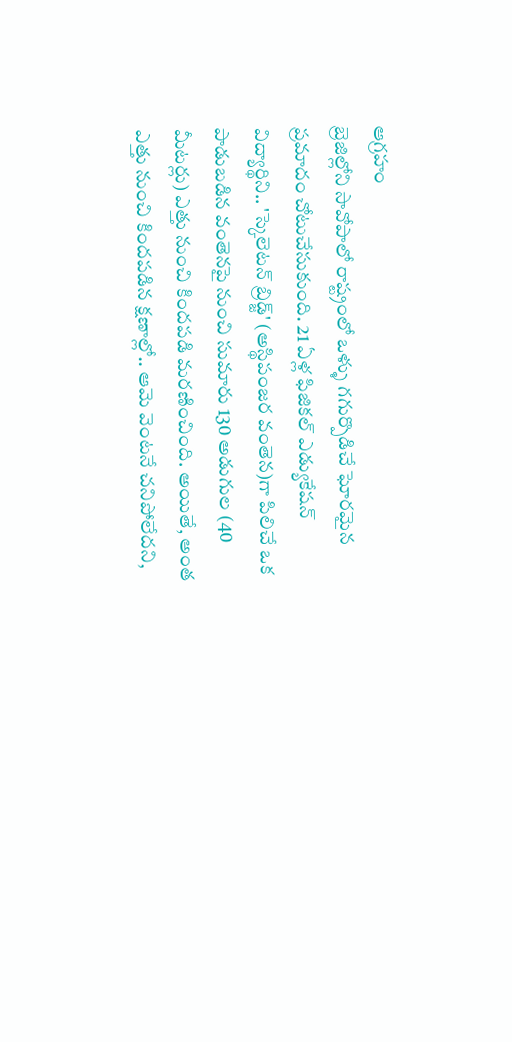ఆగ్రహం
బ్రెజిల్లోని సావోపాలో రాష్ట్రంలో ఒళ్ళు గగుర్పొడిచే ఘోరమైన ప్రమాదం చోటుచేసుకుంది. 21 ఏళ్ల ఫిజికల్ ఎడ్యుకేషన్ విద్యార్థిని.. 'స్కెలెటన్ బ్రిడ్జ్' (అస్థిపంజర వంతెన)గా పిలిచే ఒక పాడుబడిన వంతెనపై నుంచి సుమారు 130 అడుగుల (40 మీటర్లు) ఎత్తు నుంచి కిందపడి మరణించింది. అయితే, అంత ఎత్తు నుంచి కిందపడిన క్షణాల్లో.. ఆమె వెంటనే చనిపోలేదని,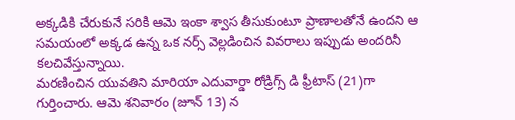అక్కడికి చేరుకునే సరికి ఆమె ఇంకా శ్వాస తీసుకుంటూ ప్రాణాలతోనే ఉందని ఆ సమయంలో అక్కడ ఉన్న ఒక నర్స్ వెల్లడించిన వివరాలు ఇప్పుడు అందరినీ కలచివేస్తున్నాయి.
మరణించిన యువతిని మారియా ఎదువార్డా రోడ్రిగ్స్ డి ఫ్రీటాస్ (21)గా గుర్తించారు. ఆమె శనివారం (జూన్ 13) న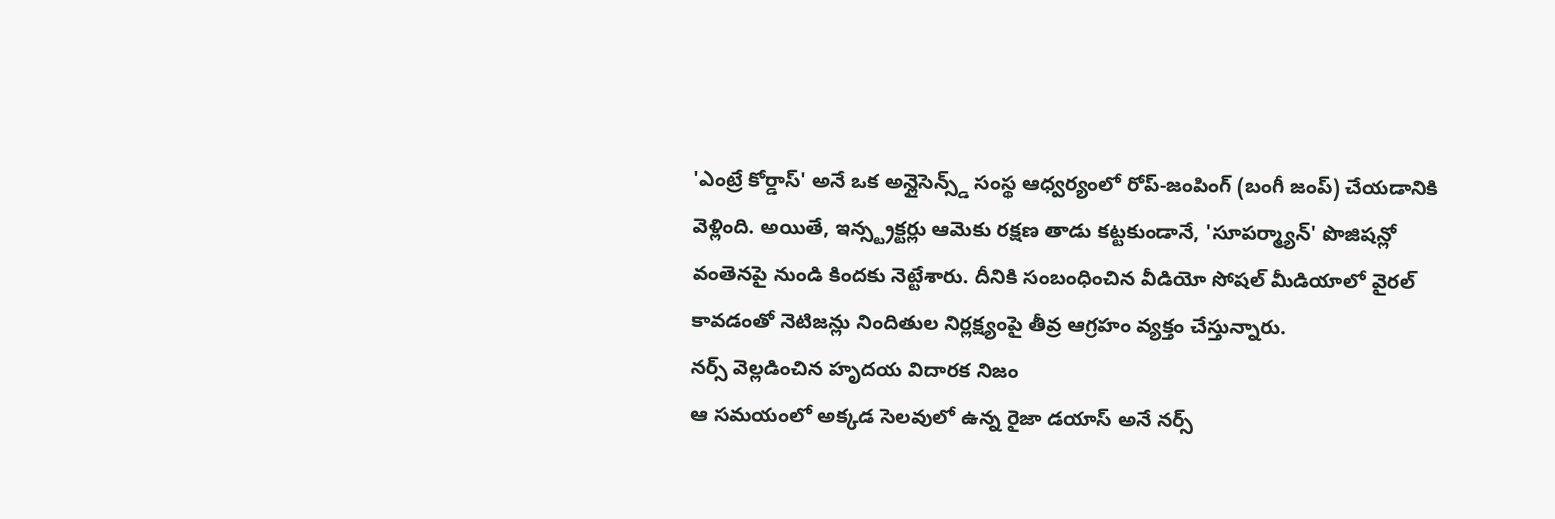'ఎంట్రే కోర్డాస్' అనే ఒక అన్లైసెన్స్డ్ సంస్థ ఆధ్వర్యంలో రోప్-జంపింగ్ (బంగీ జంప్) చేయడానికి వెళ్లింది. అయితే, ఇన్స్ట్రక్టర్లు ఆమెకు రక్షణ తాడు కట్టకుండానే, 'సూపర్మ్యాన్' పొజిషన్లో వంతెనపై నుండి కిందకు నెట్టేశారు. దీనికి సంబంధించిన వీడియో సోషల్ మీడియాలో వైరల్ కావడంతో నెటిజన్లు నిందితుల నిర్లక్ష్యంపై తీవ్ర ఆగ్రహం వ్యక్తం చేస్తున్నారు.
నర్స్ వెల్లడించిన హృదయ విదారక నిజం
ఆ సమయంలో అక్కడ సెలవులో ఉన్న రైజా డయాస్ అనే నర్స్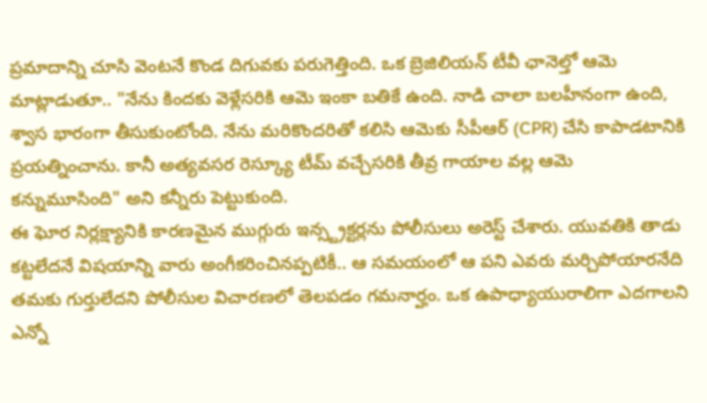ప్రమాదాన్ని చూసి వెంటనే కొండ దిగువకు పరుగెత్తింది. ఒక బ్రెజిలియన్ టీవీ ఛానెల్తో ఆమె మాట్లాడుతూ.. "నేను కిందకు వెళ్లేసరికి ఆమె ఇంకా బతికే ఉంది. నాడి చాలా బలహీనంగా ఉంది, శ్వాస భారంగా తీసుకుంటోంది. నేను మరికొందరితో కలిసి ఆమెకు సీపీఆర్ (CPR) చేసి కాపాడటానికి ప్రయత్నించాను. కానీ అత్యవసర రెస్క్యూ టీమ్ వచ్చేసరికి తీవ్ర గాయాల వల్ల ఆమె కన్నుమూసింది" అని కన్నీరు పెట్టుకుంది.
ఈ ఘోర నిర్లక్ష్యానికి కారణమైన ముగ్గురు ఇన్స్ట్రక్టర్లను పోలీసులు అరెస్ట్ చేశారు. యువతికి తాడు కట్టలేదనే విషయాన్ని వారు అంగీకరించినప్పటికీ.. ఆ సమయంలో ఆ పని ఎవరు మర్చిపోయారనేది తమకు గుర్తులేదని పోలీసుల విచారణలో తెలపడం గమనార్హం. ఒక ఉపాధ్యాయురాలిగా ఎదగాలని ఎన్నో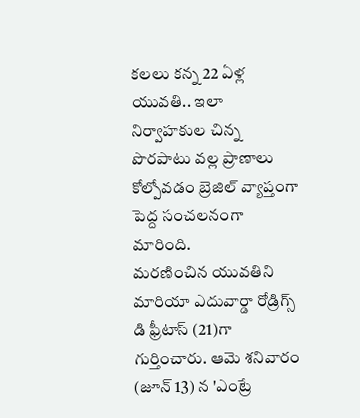కలలు కన్న 22 ఏళ్ల యువతి.. ఇలా నిర్వాహకుల చిన్న పొరపాటు వల్ల ప్రాణాలు కోల్పోవడం బ్రెజిల్ వ్యాప్తంగా పెద్ద సంచలనంగా మారింది.
మరణించిన యువతిని మారియా ఎదువార్డా రోడ్రిగ్స్ డి ఫ్రీటాస్ (21)గా గుర్తించారు. ఆమె శనివారం (జూన్ 13) న 'ఎంట్రే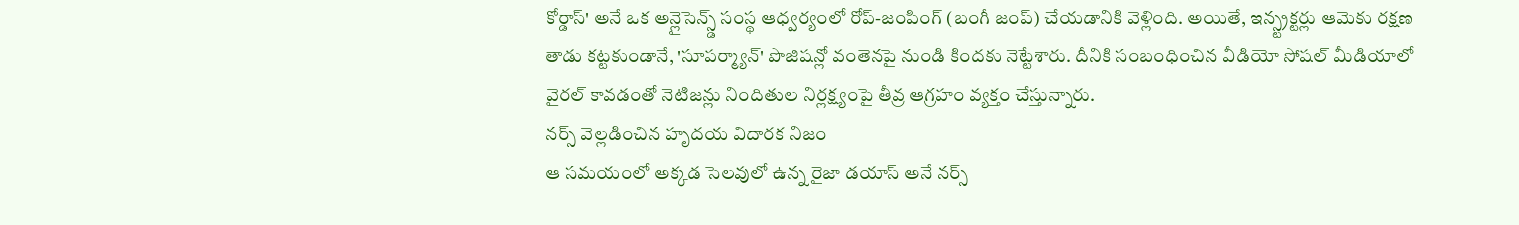కోర్డాస్' అనే ఒక అన్లైసెన్స్డ్ సంస్థ ఆధ్వర్యంలో రోప్-జంపింగ్ (బంగీ జంప్) చేయడానికి వెళ్లింది. అయితే, ఇన్స్ట్రక్టర్లు ఆమెకు రక్షణ తాడు కట్టకుండానే, 'సూపర్మ్యాన్' పొజిషన్లో వంతెనపై నుండి కిందకు నెట్టేశారు. దీనికి సంబంధించిన వీడియో సోషల్ మీడియాలో వైరల్ కావడంతో నెటిజన్లు నిందితుల నిర్లక్ష్యంపై తీవ్ర ఆగ్రహం వ్యక్తం చేస్తున్నారు.
నర్స్ వెల్లడించిన హృదయ విదారక నిజం
ఆ సమయంలో అక్కడ సెలవులో ఉన్న రైజా డయాస్ అనే నర్స్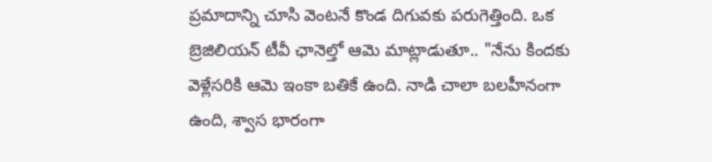ప్రమాదాన్ని చూసి వెంటనే కొండ దిగువకు పరుగెత్తింది. ఒక బ్రెజిలియన్ టీవీ ఛానెల్తో ఆమె మాట్లాడుతూ.. "నేను కిందకు వెళ్లేసరికి ఆమె ఇంకా బతికే ఉంది. నాడి చాలా బలహీనంగా ఉంది, శ్వాస భారంగా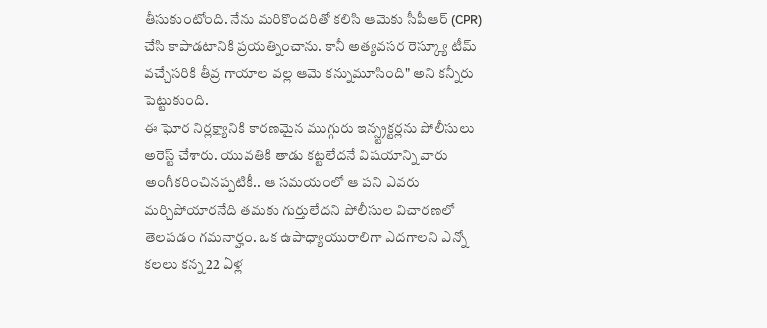తీసుకుంటోంది. నేను మరికొందరితో కలిసి ఆమెకు సీపీఆర్ (CPR) చేసి కాపాడటానికి ప్రయత్నించాను. కానీ అత్యవసర రెస్క్యూ టీమ్ వచ్చేసరికి తీవ్ర గాయాల వల్ల ఆమె కన్నుమూసింది" అని కన్నీరు పెట్టుకుంది.
ఈ ఘోర నిర్లక్ష్యానికి కారణమైన ముగ్గురు ఇన్స్ట్రక్టర్లను పోలీసులు అరెస్ట్ చేశారు. యువతికి తాడు కట్టలేదనే విషయాన్ని వారు అంగీకరించినప్పటికీ.. ఆ సమయంలో ఆ పని ఎవరు మర్చిపోయారనేది తమకు గుర్తులేదని పోలీసుల విచారణలో తెలపడం గమనార్హం. ఒక ఉపాధ్యాయురాలిగా ఎదగాలని ఎన్నో కలలు కన్న 22 ఏళ్ల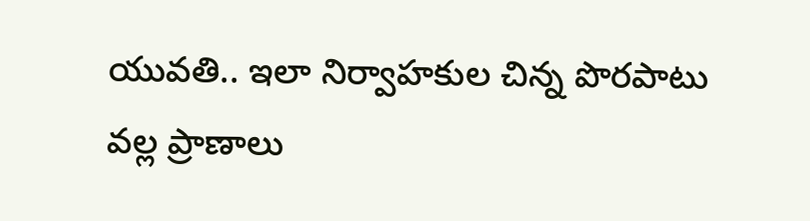యువతి.. ఇలా నిర్వాహకుల చిన్న పొరపాటు వల్ల ప్రాణాలు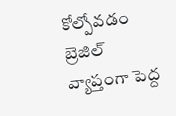కోల్పోవడం బ్రెజిల్ వ్యాప్తంగా పెద్ద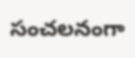సంచలనంగా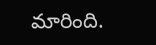మారింది.